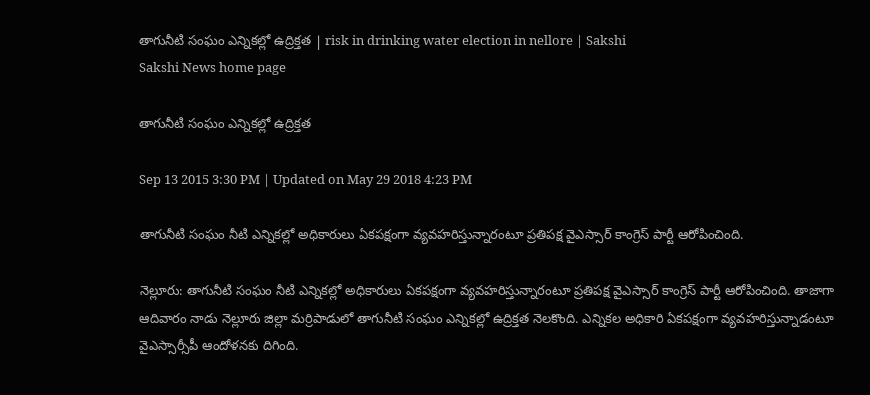తాగునీటి సంఘం ఎన్నికల్లో ఉద్రిక్తత | risk in drinking water election in nellore | Sakshi
Sakshi News home page

తాగునీటి సంఘం ఎన్నికల్లో ఉద్రిక్తత

Sep 13 2015 3:30 PM | Updated on May 29 2018 4:23 PM

తాగునీటి సంఘం నీటి ఎన్నికల్లో అధికారులు ఏకపక్షంగా వ్యవహరిస్తున్నారంటూ ప్రతిపక్ష వైఎస్సార్ కాంగ్రెస్ పార్టీ ఆరోపించింది.

నెల్లూరు: తాగునీటి సంఘం నీటి ఎన్నికల్లో అధికారులు ఏకపక్షంగా వ్యవహరిస్తున్నారంటూ ప్రతిపక్ష వైఎస్సార్ కాంగ్రెస్ పార్టీ ఆరోపించింది. తాజాగా ఆదివారం నాడు నెల్లూరు జిల్లా మర్రిపాడులో తాగునీటి సంఘం ఎన్నికల్లో ఉద్రిక్తత నెలకొంది. ఎన్నికల అధికారి ఏకపక్షంగా వ్యవహరిస్తున్నాడంటూ వైఎస్సార్సీపీ ఆందోళనకు దిగింది.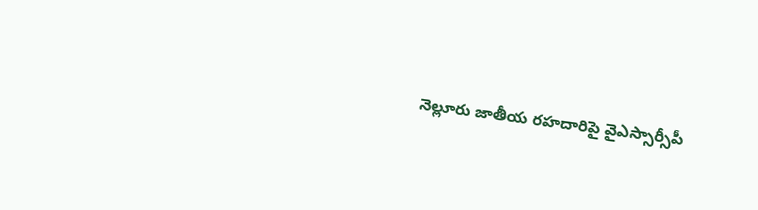నెల్లూరు జాతీయ రహదారిపై వైఎస్సార్సీపీ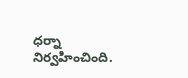ధర్నా నిర్వహించింది.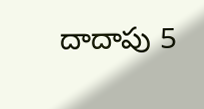దాదాపు 5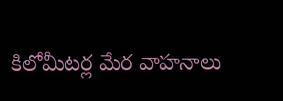కిలోమీటర్ల మేర వాహనాలు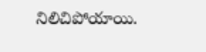నిలిచిపోయాయి.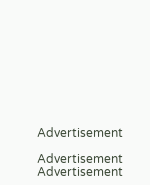Advertisement

Advertisement
Advertisement